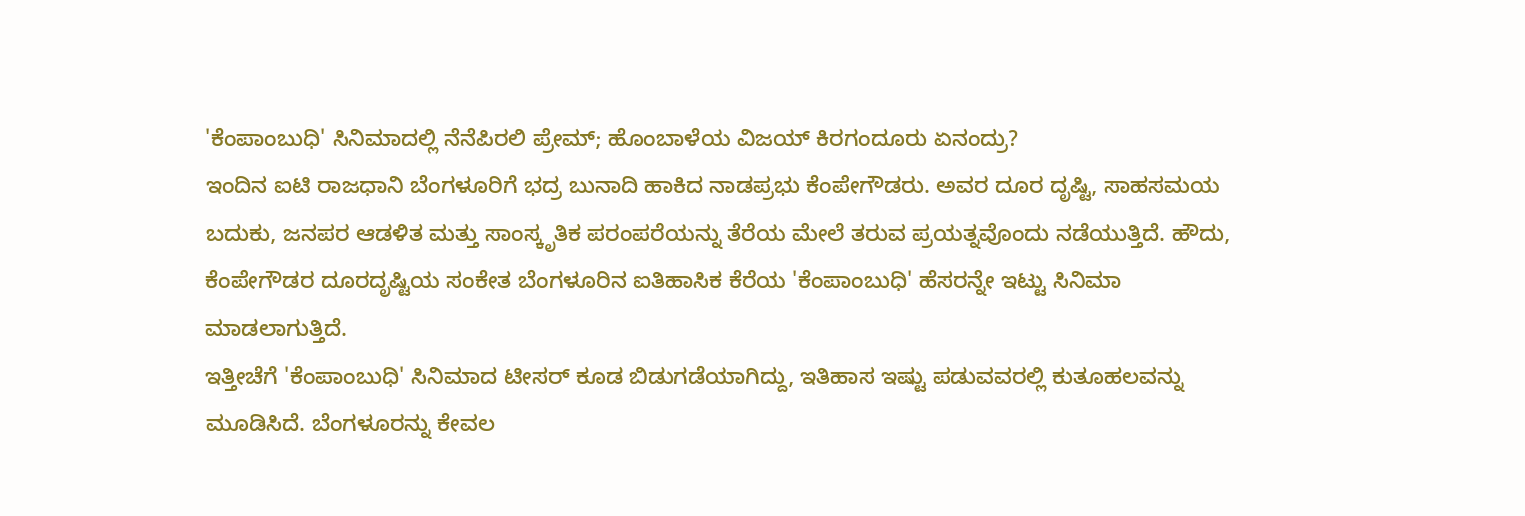'ಕೆಂಪಾಂಬುಧಿ' ಸಿನಿಮಾದಲ್ಲಿ ನೆನೆಪಿರಲಿ ಪ್ರೇಮ್; ಹೊಂಬಾಳೆಯ ವಿಜಯ್ ಕಿರಗಂದೂರು ಏನಂದ್ರು?
ಇಂದಿನ ಐಟಿ ರಾಜಧಾನಿ ಬೆಂಗಳೂರಿಗೆ ಭದ್ರ ಬುನಾದಿ ಹಾಕಿದ ನಾಡಪ್ರಭು ಕೆಂಪೇಗೌಡರು. ಅವರ ದೂರ ದೃಷ್ಟಿ, ಸಾಹಸಮಯ ಬದುಕು, ಜನಪರ ಆಡಳಿತ ಮತ್ತು ಸಾಂಸ್ಕೃತಿಕ ಪರಂಪರೆಯನ್ನು ತೆರೆಯ ಮೇಲೆ ತರುವ ಪ್ರಯತ್ನವೊಂದು ನಡೆಯುತ್ತಿದೆ. ಹೌದು, ಕೆಂಪೇಗೌಡರ ದೂರದೃಷ್ಟಿಯ ಸಂಕೇತ ಬೆಂಗಳೂರಿನ ಐತಿಹಾಸಿಕ ಕೆರೆಯ 'ಕೆಂಪಾಂಬುಧಿ' ಹೆಸರನ್ನೇ ಇಟ್ಟು ಸಿನಿಮಾ ಮಾಡಲಾಗುತ್ತಿದೆ.
ಇತ್ತೀಚೆಗೆ 'ಕೆಂಪಾಂಬುಧಿ' ಸಿನಿಮಾದ ಟೀಸರ್ ಕೂಡ ಬಿಡುಗಡೆಯಾಗಿದ್ದು, ಇತಿಹಾಸ ಇಷ್ಟು ಪಡುವವರಲ್ಲಿ ಕುತೂಹಲವನ್ನು ಮೂಡಿಸಿದೆ. ಬೆಂಗಳೂರನ್ನು ಕೇವಲ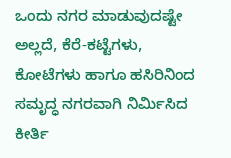ಒಂದು ನಗರ ಮಾಡುವುದಷ್ಟೇ ಅಲ್ಲದೆ, ಕೆರೆ-ಕಟ್ಟೆಗಳು, ಕೋಟೆಗಳು ಹಾಗೂ ಹಸಿರಿನಿಂದ ಸಮೃದ್ಧ ನಗರವಾಗಿ ನಿರ್ಮಿಸಿದ ಕೀರ್ತಿ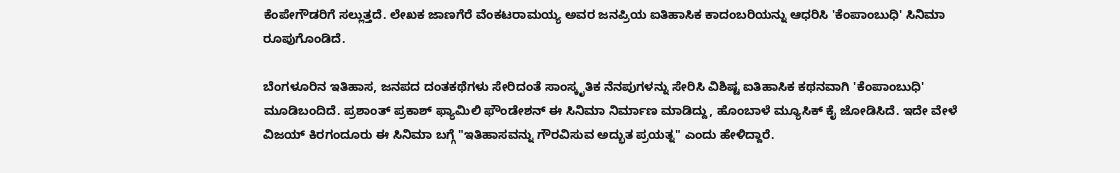ಕೆಂಪೇಗೌಡರಿಗೆ ಸಲ್ಲುತ್ತದೆ. ಲೇಖಕ ಜಾಣಗೆರೆ ವೆಂಕಟರಾಮಯ್ಯ ಅವರ ಜನಪ್ರಿಯ ಐತಿಹಾಸಿಕ ಕಾದಂಬರಿಯನ್ನು ಆಧರಿಸಿ 'ಕೆಂಪಾಂಬುಧಿ' ಸಿನಿಮಾ ರೂಪುಗೊಂಡಿದೆ.

ಬೆಂಗಳೂರಿನ ಇತಿಹಾಸ, ಜನಪದ ದಂತಕಥೆಗಳು ಸೇರಿದಂತೆ ಸಾಂಸ್ಕೃತಿಕ ನೆನಪುಗಳನ್ನು ಸೇರಿಸಿ ವಿಶಿಷ್ಟ ಐತಿಹಾಸಿಕ ಕಥನವಾಗಿ 'ಕೆಂಪಾಂಬುಧಿ' ಮೂಡಿಬಂದಿದೆ. ಪ್ರಶಾಂತ್ ಪ್ರಕಾಶ್ ಫ್ಯಾಮಿಲಿ ಫೌಂಡೇಶನ್ ಈ ಸಿನಿಮಾ ನಿರ್ಮಾಣ ಮಾಡಿದ್ದು, ಹೊಂಬಾಳೆ ಮ್ಯೂಸಿಕ್ ಕೈ ಜೋಡಿಸಿದೆ. ಇದೇ ವೇಳೆ ವಿಜಯ್ ಕಿರಗಂದೂರು ಈ ಸಿನಿಮಾ ಬಗ್ಗೆ "ಇತಿಹಾಸವನ್ನು ಗೌರವಿಸುವ ಅದ್ಭುತ ಪ್ರಯತ್ನ" ಎಂದು ಹೇಳಿದ್ದಾರೆ.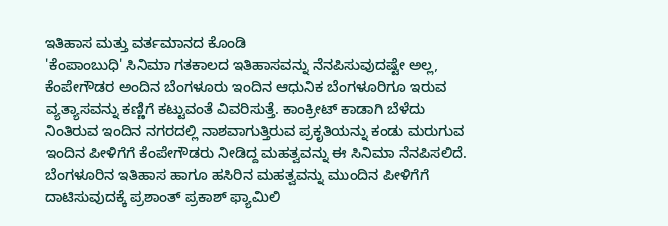ಇತಿಹಾಸ ಮತ್ತು ವರ್ತಮಾನದ ಕೊಂಡಿ
'ಕೆಂಪಾಂಬುಧಿ' ಸಿನಿಮಾ ಗತಕಾಲದ ಇತಿಹಾಸವನ್ನು ನೆನಪಿಸುವುದಷ್ಟೇ ಅಲ್ಲ, ಕೆಂಪೇಗೌಡರ ಅಂದಿನ ಬೆಂಗಳೂರು ಇಂದಿನ ಆಧುನಿಕ ಬೆಂಗಳೂರಿಗೂ ಇರುವ ವ್ಯತ್ಯಾಸವನ್ನು ಕಣ್ಣಿಗೆ ಕಟ್ಟುವಂತೆ ವಿವರಿಸುತ್ತೆ. ಕಾಂಕ್ರೀಟ್ ಕಾಡಾಗಿ ಬೆಳೆದು ನಿಂತಿರುವ ಇಂದಿನ ನಗರದಲ್ಲಿ ನಾಶವಾಗುತ್ತಿರುವ ಪ್ರಕೃತಿಯನ್ನು ಕಂಡು ಮರುಗುವ ಇಂದಿನ ಪೀಳಿಗೆಗೆ ಕೆಂಪೇಗೌಡರು ನೀಡಿದ್ದ ಮಹತ್ವವನ್ನು ಈ ಸಿನಿಮಾ ನೆನಪಿಸಲಿದೆ. ಬೆಂಗಳೂರಿನ ಇತಿಹಾಸ ಹಾಗೂ ಹಸಿರಿನ ಮಹತ್ವವನ್ನು ಮುಂದಿನ ಪೀಳಿಗೆಗೆ ದಾಟಿಸುವುದಕ್ಕೆ ಪ್ರಶಾಂತ್ ಪ್ರಕಾಶ್ ಫ್ಯಾಮಿಲಿ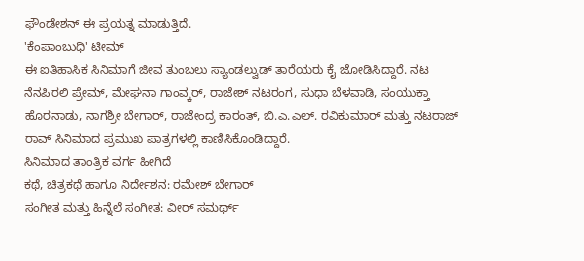ಫೌಂಡೇಶನ್ ಈ ಪ್ರಯತ್ನ ಮಾಡುತ್ತಿದೆ.
'ಕೆಂಪಾಂಬುಧಿ' ಟೀಮ್
ಈ ಐತಿಹಾಸಿಕ ಸಿನಿಮಾಗೆ ಜೀವ ತುಂಬಲು ಸ್ಯಾಂಡಲ್ವುಡ್ ತಾರೆಯರು ಕೈ ಜೋಡಿಸಿದ್ದಾರೆ. ನಟ ನೆನಪಿರಲಿ ಪ್ರೇಮ್, ಮೇಘನಾ ಗಾಂವ್ಕರ್, ರಾಜೇಶ್ ನಟರಂಗ, ಸುಧಾ ಬೆಳವಾಡಿ, ಸಂಯುಕ್ತಾ ಹೊರನಾಡು, ನಾಗಶ್ರೀ ಬೇಗಾರ್, ರಾಜೇಂದ್ರ ಕಾರಂತ್, ಬಿ.ಎ.ಎಲ್. ರವಿಕುಮಾರ್ ಮತ್ತು ನಟರಾಜ್ ರಾವ್ ಸಿನಿಮಾದ ಪ್ರಮುಖ ಪಾತ್ರಗಳಲ್ಲಿ ಕಾಣಿಸಿಕೊಂಡಿದ್ದಾರೆ.
ಸಿನಿಮಾದ ತಾಂತ್ರಿಕ ವರ್ಗ ಹೀಗಿದೆ
ಕಥೆ, ಚಿತ್ರಕಥೆ ಹಾಗೂ ನಿರ್ದೇಶನ: ರಮೇಶ್ ಬೇಗಾರ್
ಸಂಗೀತ ಮತ್ತು ಹಿನ್ನೆಲೆ ಸಂಗೀತ: ವೀರ್ ಸಮರ್ಥ್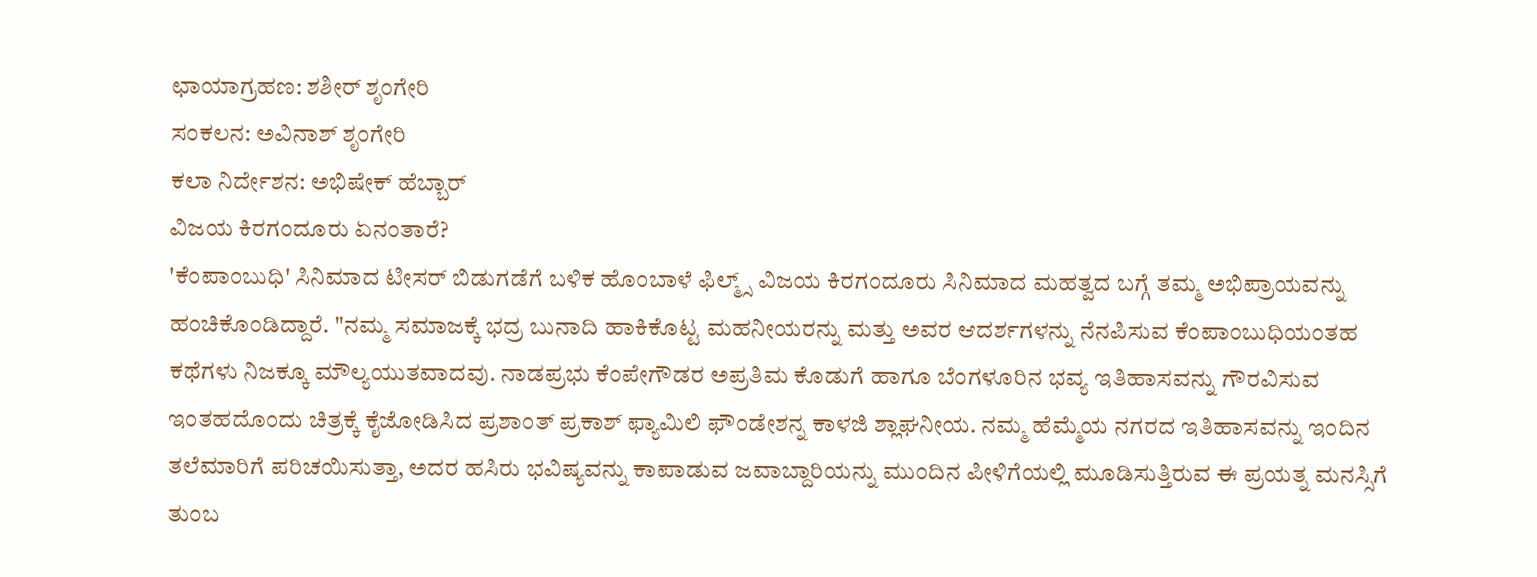ಛಾಯಾಗ್ರಹಣ: ಶಶೀರ್ ಶೃಂಗೇರಿ
ಸಂಕಲನ: ಅವಿನಾಶ್ ಶೃಂಗೇರಿ
ಕಲಾ ನಿರ್ದೇಶನ: ಅಭಿಷೇಕ್ ಹೆಬ್ಬಾರ್
ವಿಜಯ ಕಿರಗಂದೂರು ಏನಂತಾರೆ?
'ಕೆಂಪಾಂಬುಧಿ' ಸಿನಿಮಾದ ಟೀಸರ್ ಬಿಡುಗಡೆಗೆ ಬಳಿಕ ಹೊಂಬಾಳೆ ಫಿಲ್ಮ್ಸ್ ವಿಜಯ ಕಿರಗಂದೂರು ಸಿನಿಮಾದ ಮಹತ್ವದ ಬಗ್ಗೆ ತಮ್ಮ ಅಭಿಪ್ರಾಯವನ್ನು ಹಂಚಿಕೊಂಡಿದ್ದಾರೆ. "ನಮ್ಮ ಸಮಾಜಕ್ಕೆ ಭದ್ರ ಬುನಾದಿ ಹಾಕಿಕೊಟ್ಟ ಮಹನೀಯರನ್ನು ಮತ್ತು ಅವರ ಆದರ್ಶಗಳನ್ನು ನೆನಪಿಸುವ ಕೆಂಪಾಂಬುಧಿಯಂತಹ ಕಥೆಗಳು ನಿಜಕ್ಕೂ ಮೌಲ್ಯಯುತವಾದವು. ನಾಡಪ್ರಭು ಕೆಂಪೇಗೌಡರ ಅಪ್ರತಿಮ ಕೊಡುಗೆ ಹಾಗೂ ಬೆಂಗಳೂರಿನ ಭವ್ಯ ಇತಿಹಾಸವನ್ನು ಗೌರವಿಸುವ ಇಂತಹದೊಂದು ಚಿತ್ರಕ್ಕೆ ಕೈಜೋಡಿಸಿದ ಪ್ರಶಾಂತ್ ಪ್ರಕಾಶ್ ಫ್ಯಾಮಿಲಿ ಫೌಂಡೇಶನ್ನ ಕಾಳಜಿ ಶ್ಲಾಘನೀಯ. ನಮ್ಮ ಹೆಮ್ಮೆಯ ನಗರದ ಇತಿಹಾಸವನ್ನು ಇಂದಿನ ತಲೆಮಾರಿಗೆ ಪರಿಚಯಿಸುತ್ತಾ, ಅದರ ಹಸಿರು ಭವಿಷ್ಯವನ್ನು ಕಾಪಾಡುವ ಜವಾಬ್ದಾರಿಯನ್ನು ಮುಂದಿನ ಪೀಳಿಗೆಯಲ್ಲಿ ಮೂಡಿಸುತ್ತಿರುವ ಈ ಪ್ರಯತ್ನ ಮನಸ್ಸಿಗೆ ತುಂಬ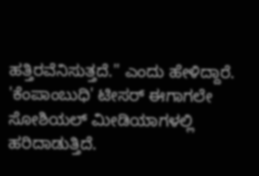ಹತ್ತಿರವೆನಿಸುತ್ತದೆ." ಎಂದು ಹೇಳಿದ್ದಾರೆ.
'ಕೆಂಪಾಂಬುಧಿ' ಟೀಸರ್ ಈಗಾಗಲೇ ಸೋಶಿಯಲ್ ಮೀಡಿಯಾಗಳಲ್ಲಿ ಹರಿದಾಡುತ್ತಿದೆ.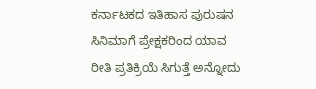ಕರ್ನಾಟಕದ ಇತಿಹಾಸ ಪುರುಷನ ಸಿನಿಮಾಗೆ ಪ್ರೇಕ್ಷಕರಿಂದ ಯಾವ ರೀತಿ ಪ್ರತಿಕ್ರಿಯೆ ಸಿಗುತ್ತೆ ಅನ್ನೋದು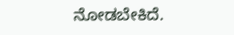ನೋಡಬೇಕಿದೆ.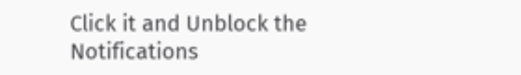Click it and Unblock the Notifications